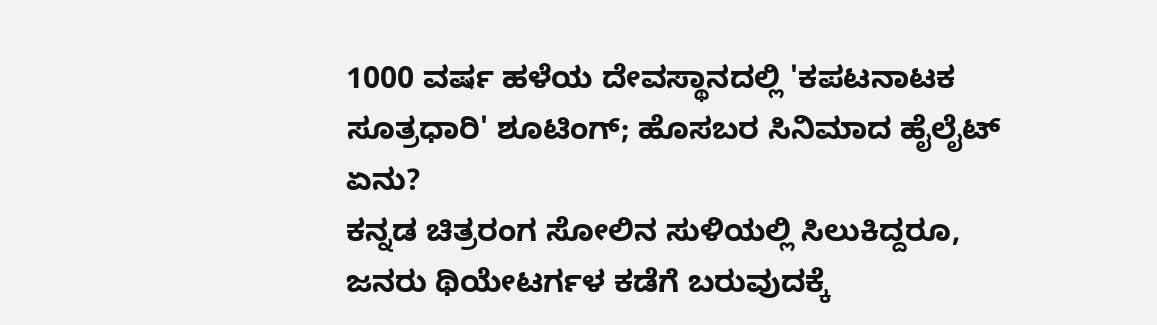1000 ವರ್ಷ ಹಳೆಯ ದೇವಸ್ಥಾನದಲ್ಲಿ 'ಕಪಟನಾಟಕ ಸೂತ್ರಧಾರಿ' ಶೂಟಿಂಗ್; ಹೊಸಬರ ಸಿನಿಮಾದ ಹೈಲೈಟ್ ಏನು?
ಕನ್ನಡ ಚಿತ್ರರಂಗ ಸೋಲಿನ ಸುಳಿಯಲ್ಲಿ ಸಿಲುಕಿದ್ದರೂ, ಜನರು ಥಿಯೇಟರ್ಗಳ ಕಡೆಗೆ ಬರುವುದಕ್ಕೆ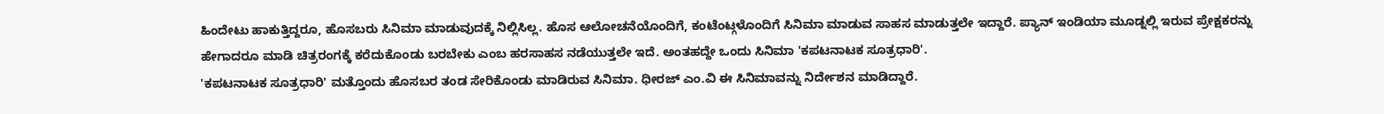ಹಿಂದೇಟು ಹಾಕುತ್ತಿದ್ದರೂ, ಹೊಸಬರು ಸಿನಿಮಾ ಮಾಡುವುದಕ್ಕೆ ನಿಲ್ಲಿಸಿಲ್ಲ. ಹೊಸ ಆಲೋಚನೆಯೊಂದಿಗೆ, ಕಂಟೆಂಟ್ಗಳೊಂದಿಗೆ ಸಿನಿಮಾ ಮಾಡುವ ಸಾಹಸ ಮಾಡುತ್ತಲೇ ಇದ್ದಾರೆ. ಪ್ಯಾನ್ ಇಂಡಿಯಾ ಮೂಡ್ನಲ್ಲಿ ಇರುವ ಪ್ರೇಕ್ಷಕರನ್ನು ಹೇಗಾದರೂ ಮಾಡಿ ಚಿತ್ರರಂಗಕ್ಕೆ ಕರೆದುಕೊಂಡು ಬರಬೇಕು ಎಂಬ ಹರಸಾಹಸ ನಡೆಯುತ್ತಲೇ ಇದೆ. ಅಂತಹದ್ದೇ ಒಂದು ಸಿನಿಮಾ 'ಕಪಟನಾಟಕ ಸೂತ್ರಧಾರಿ'.
'ಕಪಟನಾಟಕ ಸೂತ್ರಧಾರಿ' ಮತ್ತೊಂದು ಹೊಸಬರ ತಂಡ ಸೇರಿಕೊಂಡು ಮಾಡಿರುವ ಸಿನಿಮಾ. ಧೀರಜ್ ಎಂ.ವಿ ಈ ಸಿನಿಮಾವನ್ನು ನಿರ್ದೇಶನ ಮಾಡಿದ್ದಾರೆ.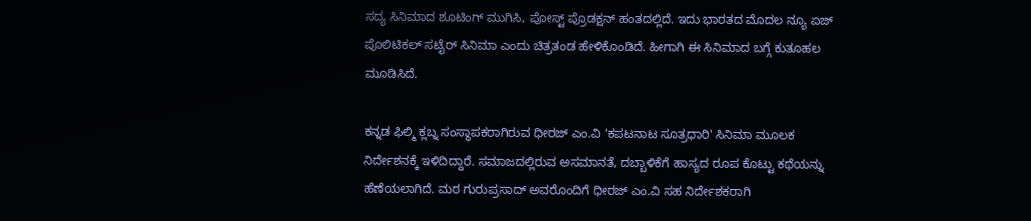ಸದ್ಯ ಸಿನಿಮಾದ ಶೂಟಿಂಗ್ ಮುಗಿಸಿ, ಪೋಸ್ಟ್ ಪ್ರೊಡಕ್ಷನ್ ಹಂತದಲ್ಲಿದೆ. ಇದು ಭಾರತದ ಮೊದಲ ನ್ಯೂ ಏಜ್ ಪೊಲಿಟಿಕಲ್ ಸಟೈರ್ ಸಿನಿಮಾ ಎಂದು ಚಿತ್ರತಂಡ ಹೇಳಿಕೊಂಡಿದೆ. ಹೀಗಾಗಿ ಈ ಸಿನಿಮಾದ ಬಗ್ಗೆ ಕುತೂಹಲ ಮೂಡಿಸಿದೆ.

ಕನ್ನಡ ಫಿಲ್ಮಿ ಕ್ಲಬ್ನ ಸಂಸ್ಥಾಪಕರಾಗಿರುವ ಧೀರಜ್ ಎಂ.ವಿ 'ಕಪಟನಾಟ ಸೂತ್ರಧಾರಿ' ಸಿನಿಮಾ ಮೂಲಕ ನಿರ್ದೇಶನಕ್ಕೆ ಇಳಿದಿದ್ದಾರೆ. ಸಮಾಜದಲ್ಲಿರುವ ಅಸಮಾನತೆ, ದಬ್ಬಾಳಿಕೆಗೆ ಹಾಸ್ಯದ ರೂಪ ಕೊಟ್ಟು ಕಥೆಯನ್ನು ಹೆಣೆಯಲಾಗಿದೆ. ಮಠ ಗುರುಪ್ರಸಾದ್ ಅವರೊಂದಿಗೆ ಧೀರಜ್ ಎಂ.ವಿ ಸಹ ನಿರ್ದೇಶಕರಾಗಿ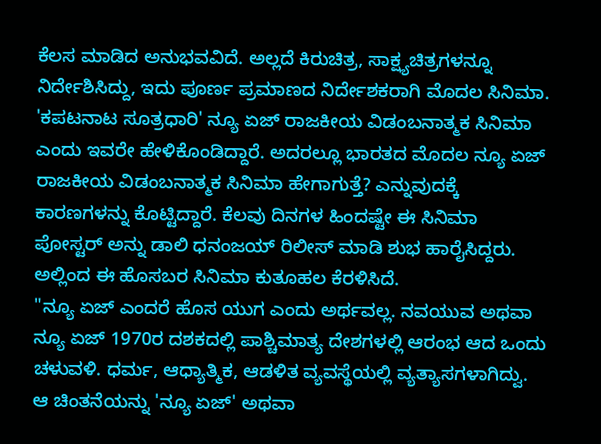ಕೆಲಸ ಮಾಡಿದ ಅನುಭವವಿದೆ. ಅಲ್ಲದೆ ಕಿರುಚಿತ್ರ, ಸಾಕ್ಷ್ಯಚಿತ್ರಗಳನ್ನೂ ನಿರ್ದೇಶಿಸಿದ್ದು, ಇದು ಪೂರ್ಣ ಪ್ರಮಾಣದ ನಿರ್ದೇಶಕರಾಗಿ ಮೊದಲ ಸಿನಿಮಾ.
'ಕಪಟನಾಟ ಸೂತ್ರಧಾರಿ' ನ್ಯೂ ಏಜ್ ರಾಜಕೀಯ ವಿಡಂಬನಾತ್ಮಕ ಸಿನಿಮಾ ಎಂದು ಇವರೇ ಹೇಳಿಕೊಂಡಿದ್ದಾರೆ. ಅದರಲ್ಲೂ ಭಾರತದ ಮೊದಲ ನ್ಯೂ ಏಜ್ ರಾಜಕೀಯ ವಿಡಂಬನಾತ್ಮಕ ಸಿನಿಮಾ ಹೇಗಾಗುತ್ತೆ? ಎನ್ನುವುದಕ್ಕೆ ಕಾರಣಗಳನ್ನು ಕೊಟ್ಟಿದ್ದಾರೆ. ಕೆಲವು ದಿನಗಳ ಹಿಂದಷ್ಟೇ ಈ ಸಿನಿಮಾ ಪೋಸ್ಟರ್ ಅನ್ನು ಡಾಲಿ ಧನಂಜಯ್ ರಿಲೀಸ್ ಮಾಡಿ ಶುಭ ಹಾರೈಸಿದ್ದರು. ಅಲ್ಲಿಂದ ಈ ಹೊಸಬರ ಸಿನಿಮಾ ಕುತೂಹಲ ಕೆರಳಿಸಿದೆ.
"ನ್ಯೂ ಏಜ್ ಎಂದರೆ ಹೊಸ ಯುಗ ಎಂದು ಅರ್ಥವಲ್ಲ. ನವಯುವ ಅಥವಾ ನ್ಯೂ ಏಜ್ 1970ರ ದಶಕದಲ್ಲಿ ಪಾಶ್ಚಿಮಾತ್ಯ ದೇಶಗಳಲ್ಲಿ ಆರಂಭ ಆದ ಒಂದು ಚಳುವಳಿ. ಧರ್ಮ, ಆಧ್ಯಾತ್ಮಿಕ, ಆಡಳಿತ ವ್ಯವಸ್ಥೆಯಲ್ಲಿ ವ್ಯತ್ಯಾಸಗಳಾಗಿದ್ವು. ಆ ಚಿಂತನೆಯನ್ನು 'ನ್ಯೂ ಏಜ್' ಅಥವಾ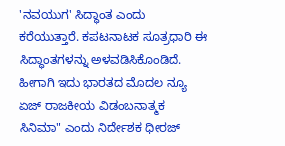'ನವಯುಗ' ಸಿದ್ಧಾಂತ ಎಂದು ಕರೆಯುತ್ತಾರೆ. ಕಪಟನಾಟಕ ಸೂತ್ರಧಾರಿ ಈ ಸಿದ್ಧಾಂತಗಳನ್ನು ಅಳವಡಿಸಿಕೊಂಡಿದೆ. ಹೀಗಾಗಿ ಇದು ಭಾರತದ ಮೊದಲ ನ್ಯೂ ಏಜ್ ರಾಜಕೀಯ ವಿಡಂಬನಾತ್ಮಕ ಸಿನಿಮಾ" ಎಂದು ನಿರ್ದೇಶಕ ಧೀರಜ್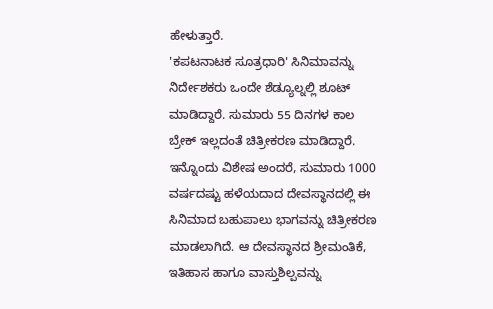ಹೇಳುತ್ತಾರೆ.
'ಕಪಟನಾಟಕ ಸೂತ್ರಧಾರಿ' ಸಿನಿಮಾವನ್ನು ನಿರ್ದೇಶಕರು ಒಂದೇ ಶೆಡ್ಯೂಲ್ನಲ್ಲಿ ಶೂಟ್ ಮಾಡಿದ್ದಾರೆ. ಸುಮಾರು 55 ದಿನಗಳ ಕಾಲ ಬ್ರೇಕ್ ಇಲ್ಲದಂತೆ ಚಿತ್ರೀಕರಣ ಮಾಡಿದ್ದಾರೆ. ಇನ್ನೊಂದು ವಿಶೇಷ ಅಂದರೆ, ಸುಮಾರು 1000 ವರ್ಷದಷ್ಟು ಹಳೆಯದಾದ ದೇವಸ್ಥಾನದಲ್ಲಿ ಈ ಸಿನಿಮಾದ ಬಹುಪಾಲು ಭಾಗವನ್ನು ಚಿತ್ರೀಕರಣ ಮಾಡಲಾಗಿದೆ. ಆ ದೇವಸ್ಥಾನದ ಶ್ರೀಮಂತಿಕೆ, ಇತಿಹಾಸ ಹಾಗೂ ವಾಸ್ತುಶಿಲ್ಪವನ್ನು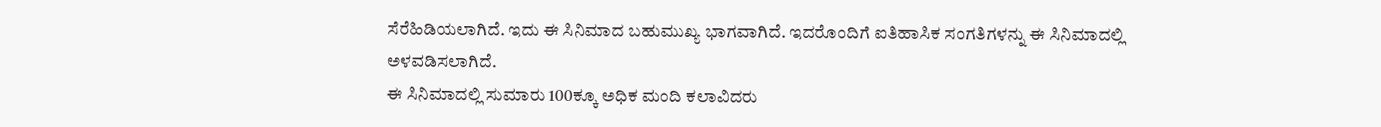ಸೆರೆಹಿಡಿಯಲಾಗಿದೆ. ಇದು ಈ ಸಿನಿಮಾದ ಬಹುಮುಖ್ಯ ಭಾಗವಾಗಿದೆ. ಇದರೊಂದಿಗೆ ಐತಿಹಾಸಿಕ ಸಂಗತಿಗಳನ್ನು ಈ ಸಿನಿಮಾದಲ್ಲಿ ಅಳವಡಿಸಲಾಗಿದೆ.
ಈ ಸಿನಿಮಾದಲ್ಲಿ ಸುಮಾರು 100ಕ್ಕೂ ಅಧಿಕ ಮಂದಿ ಕಲಾವಿದರು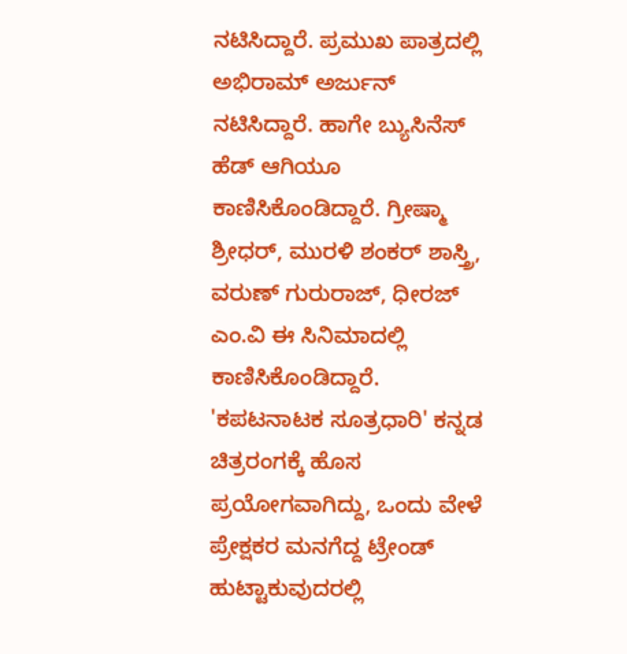ನಟಿಸಿದ್ದಾರೆ. ಪ್ರಮುಖ ಪಾತ್ರದಲ್ಲಿ ಅಭಿರಾಮ್ ಅರ್ಜುನ್ ನಟಿಸಿದ್ದಾರೆ. ಹಾಗೇ ಬ್ಯುಸಿನೆಸ್ ಹೆಡ್ ಆಗಿಯೂ ಕಾಣಿಸಿಕೊಂಡಿದ್ದಾರೆ. ಗ್ರೀಷ್ಮಾ ಶ್ರೀಧರ್, ಮುರಳಿ ಶಂಕರ್ ಶಾಸ್ತ್ರಿ, ವರುಣ್ ಗುರುರಾಜ್, ಧೀರಜ್ ಎಂ.ವಿ ಈ ಸಿನಿಮಾದಲ್ಲಿ ಕಾಣಿಸಿಕೊಂಡಿದ್ದಾರೆ. 'ಕಪಟನಾಟಕ ಸೂತ್ರಧಾರಿ' ಕನ್ನಡ ಚಿತ್ರರಂಗಕ್ಕೆ ಹೊಸ ಪ್ರಯೋಗವಾಗಿದ್ದು, ಒಂದು ವೇಳೆ ಪ್ರೇಕ್ಷಕರ ಮನಗೆದ್ದ ಟ್ರೇಂಡ್ ಹುಟ್ಟಾಕುವುದರಲ್ಲಿ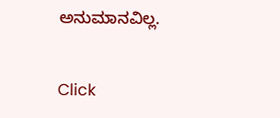ಅನುಮಾನವಿಲ್ಲ.


Click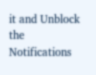it and Unblock the Notifications